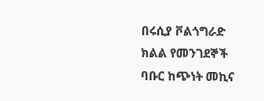በሩሲያ ቮልጎግራድ ክልል የመንገደኞች ባቡር ከጭነት መኪና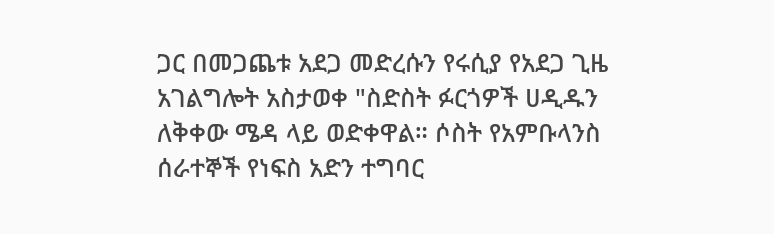ጋር በመጋጨቱ አደጋ መድረሱን የሩሲያ የአደጋ ጊዜ አገልግሎት አስታወቀ "ስድስት ፉርጎዎች ሀዲዱን ለቅቀው ሜዳ ላይ ወድቀዋል። ሶስት የአምቡላንስ ሰራተኞች የነፍስ አድን ተግባር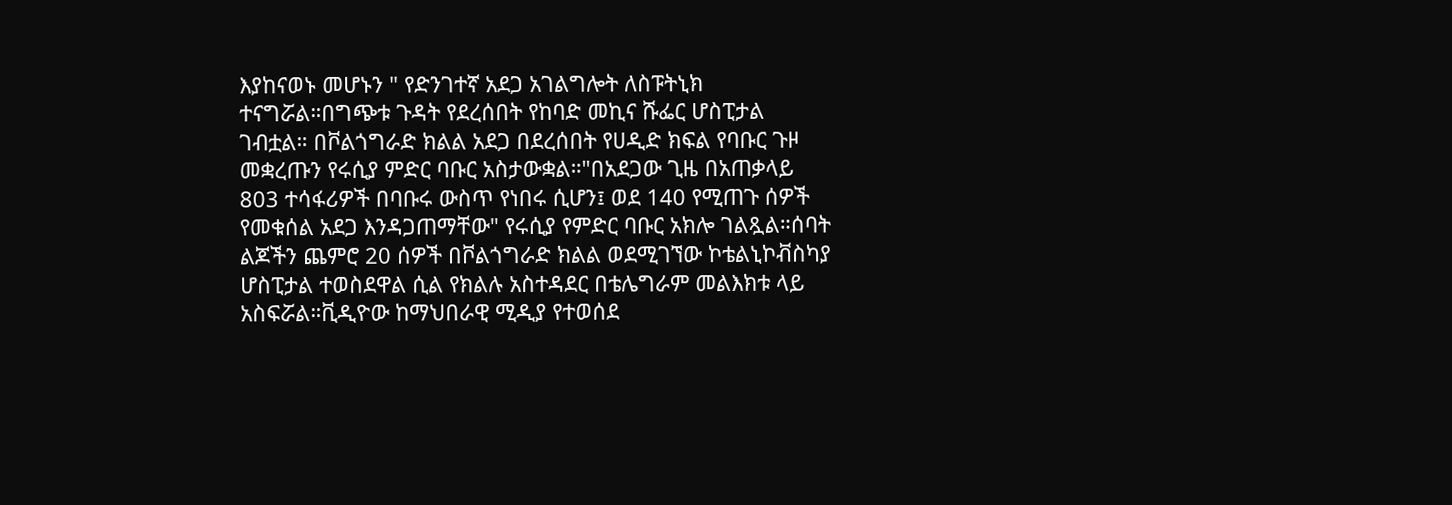እያከናወኑ መሆኑን " የድንገተኛ አደጋ አገልግሎት ለስፑትኒክ ተናግሯል።በግጭቱ ጉዳት የደረሰበት የከባድ መኪና ሹፌር ሆስፒታል ገብቷል። በቮልጎግራድ ክልል አደጋ በደረሰበት የሀዲድ ክፍል የባቡር ጉዞ መቋረጡን የሩሲያ ምድር ባቡር አስታውቋል።"በአደጋው ጊዜ በአጠቃላይ 803 ተሳፋሪዎች በባቡሩ ውስጥ የነበሩ ሲሆን፤ ወደ 140 የሚጠጉ ሰዎች የመቁሰል አደጋ እንዳጋጠማቸው" የሩሲያ የምድር ባቡር አክሎ ገልጿል።ሰባት ልጆችን ጨምሮ 20 ሰዎች በቮልጎግራድ ክልል ወደሚገኘው ኮቴልኒኮቭስካያ ሆስፒታል ተወስደዋል ሲል የክልሉ አስተዳደር በቴሌግራም መልእክቱ ላይ አስፍሯል።ቪዲዮው ከማህበራዊ ሚዲያ የተወሰደ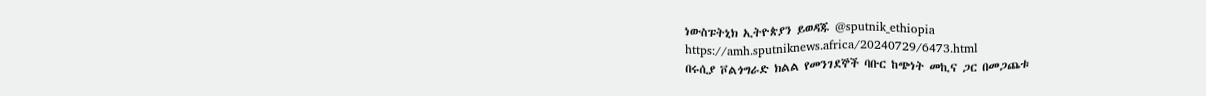ነውስፑትኒክ ኢትዮጵያን ይወዳጁ @sputnik_ethiopia
https://amh.sputniknews.africa/20240729/6473.html
በሩሲያ ቮልጎግራድ ክልል የመንገደኞች ባቡር ከጭነት መኪና ጋር በመጋጨቱ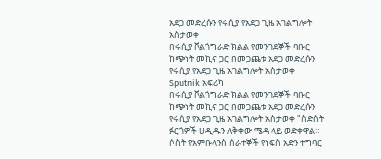አደጋ መድረሱን የሩሲያ የአደጋ ጊዜ አገልግሎት አስታወቀ
በሩሲያ ቮልጎግራድ ክልል የመንገደኞች ባቡር ከጭነት መኪና ጋር በመጋጨቱ አደጋ መድረሱን የሩሲያ የአደጋ ጊዜ አገልግሎት አስታወቀ
Sputnik አፍሪካ
በሩሲያ ቮልጎግራድ ክልል የመንገደኞች ባቡር ከጭነት መኪና ጋር በመጋጨቱ አደጋ መድረሱን የሩሲያ የአደጋ ጊዜ አገልግሎት አስታወቀ "ስድስት ፉርጎዎች ሀዲዱን ለቅቀው ሜዳ ላይ ወድቀዋል። ሶስት የአምቡላንስ ሰራተኞች የነፍስ አድን ተግባር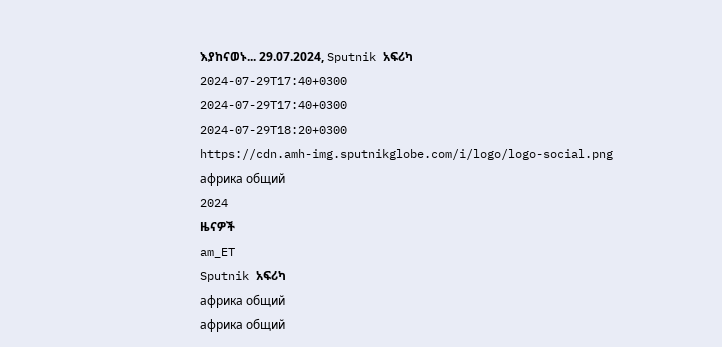እያከናወኑ... 29.07.2024, Sputnik አፍሪካ
2024-07-29T17:40+0300
2024-07-29T17:40+0300
2024-07-29T18:20+0300
https://cdn.amh-img.sputnikglobe.com/i/logo/logo-social.png
африка общий
2024
ዜናዎች
am_ET
Sputnik አፍሪካ
африка общий
африка общий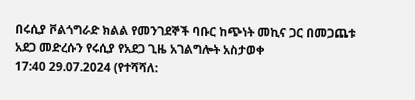በሩሲያ ቮልጎግራድ ክልል የመንገደኞች ባቡር ከጭነት መኪና ጋር በመጋጨቱ አደጋ መድረሱን የሩሲያ የአደጋ ጊዜ አገልግሎት አስታወቀ
17:40 29.07.2024 (የተሻሻለ: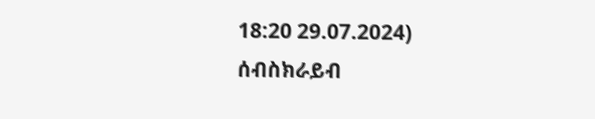18:20 29.07.2024)
ሰብስክራይብ